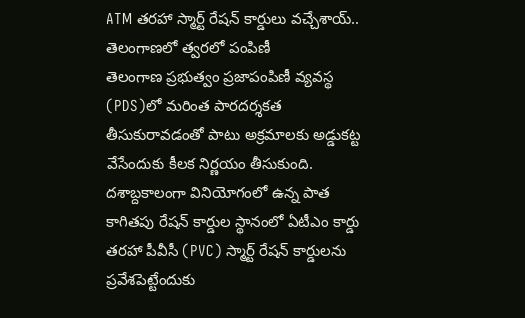ATM తరహా స్మార్ట్ రేషన్ కార్డులు వచ్చేశాయ్.. తెలంగాణలో త్వరలో పంపిణీ
తెలంగాణ ప్రభుత్వం ప్రజాపంపిణీ వ్యవస్థ (PDS)లో మరింత పారదర్శకత తీసుకురావడంతో పాటు అక్రమాలకు అడ్డుకట్ట వేసేందుకు కీలక నిర్ణయం తీసుకుంది. దశాబ్దకాలంగా వినియోగంలో ఉన్న పాత కాగితపు రేషన్ కార్డుల స్థానంలో ఏటీఎం కార్డు తరహా పీవీసీ (PVC) స్మార్ట్ రేషన్ కార్డులను ప్రవేశపెట్టేందుకు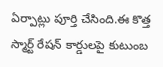ఏర్పాట్లు పూర్తి చేసింది.ఈ కొత్త స్మార్ట్ రేషన్ కార్డులపై కుటుంబ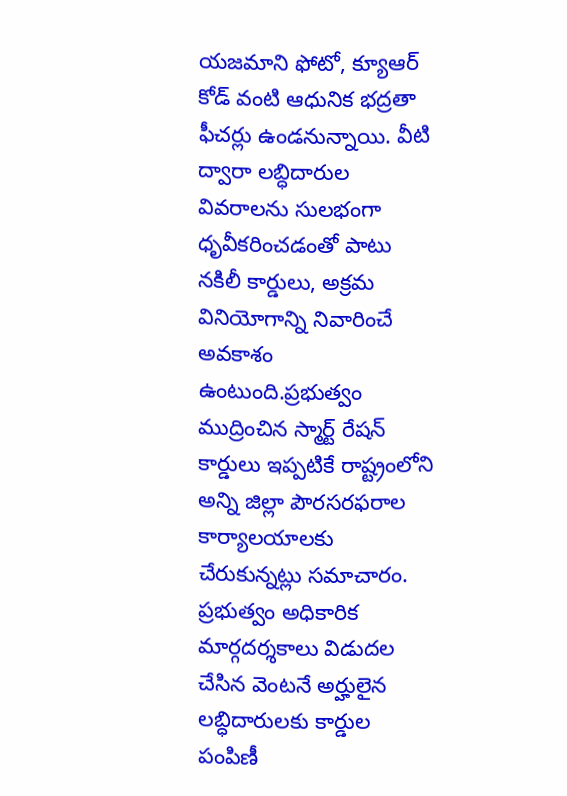యజమాని ఫోటో, క్యూఆర్ కోడ్ వంటి ఆధునిక భద్రతా ఫీచర్లు ఉండనున్నాయి. వీటి ద్వారా లబ్ధిదారుల వివరాలను సులభంగా ధృవీకరించడంతో పాటు నకిలీ కార్డులు, అక్రమ వినియోగాన్ని నివారించే అవకాశం ఉంటుంది.ప్రభుత్వం ముద్రించిన స్మార్ట్ రేషన్ కార్డులు ఇప్పటికే రాష్ట్రంలోని అన్ని జిల్లా పౌరసరఫరాల కార్యాలయాలకు చేరుకున్నట్లు సమాచారం. ప్రభుత్వం అధికారిక మార్గదర్శకాలు విడుదల చేసిన వెంటనే అర్హులైన లబ్ధిదారులకు కార్డుల పంపిణీ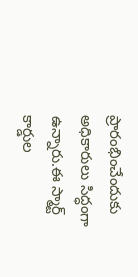ప్రారంభించేందుకు అధికారులు సిద్ధంగా ఉన్నారు.ఈ స్మార్ట్ కార్డుల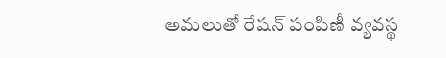అమలుతో రేషన్ పంపిణీ వ్యవస్థ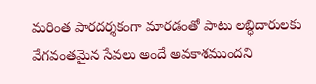మరింత పారదర్శకంగా మారడంతో పాటు లబ్ధిదారులకు వేగవంతమైన సేవలు అందే అవకాశముందని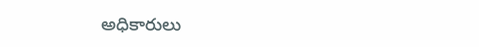అధికారులు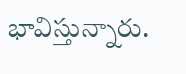భావిస్తున్నారు.